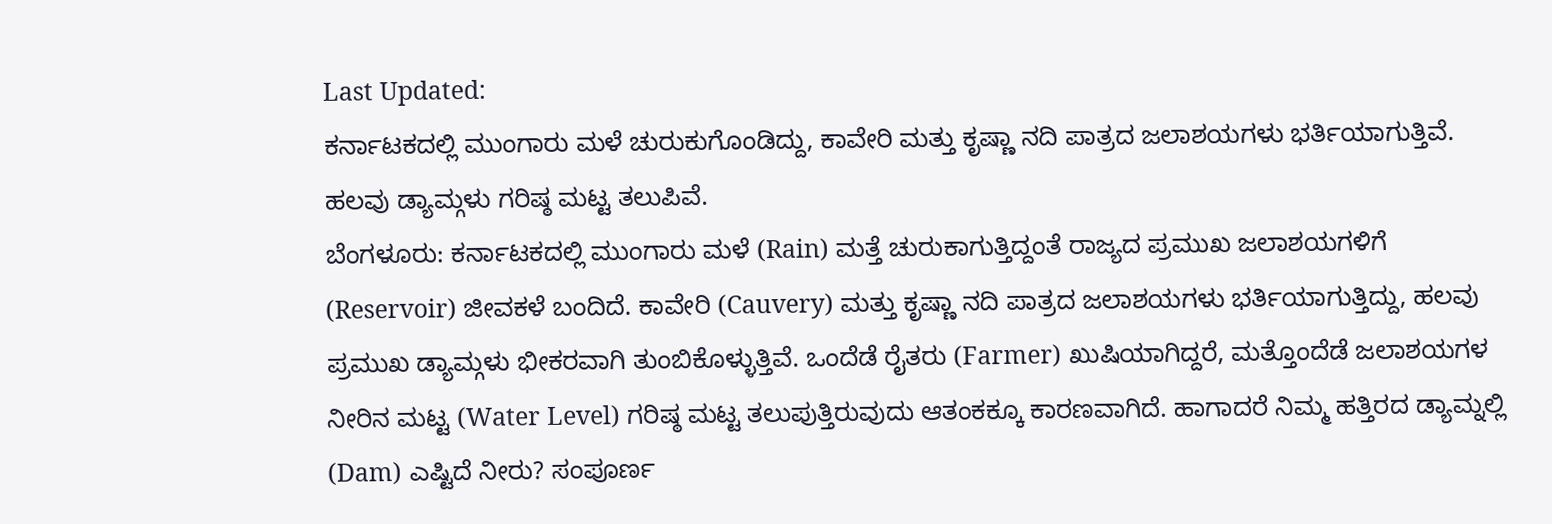Last Updated:
ಕರ್ನಾಟಕದಲ್ಲಿ ಮುಂಗಾರು ಮಳೆ ಚುರುಕುಗೊಂಡಿದ್ದು, ಕಾವೇರಿ ಮತ್ತು ಕೃಷ್ಣಾ ನದಿ ಪಾತ್ರದ ಜಲಾಶಯಗಳು ಭರ್ತಿಯಾಗುತ್ತಿವೆ. ಹಲವು ಡ್ಯಾಮ್ಗಳು ಗರಿಷ್ಠ ಮಟ್ಟ ತಲುಪಿವೆ.
ಬೆಂಗಳೂರು: ಕರ್ನಾಟಕದಲ್ಲಿ ಮುಂಗಾರು ಮಳೆ (Rain) ಮತ್ತೆ ಚುರುಕಾಗುತ್ತಿದ್ದಂತೆ ರಾಜ್ಯದ ಪ್ರಮುಖ ಜಲಾಶಯಗಳಿಗೆ (Reservoir) ಜೀವಕಳೆ ಬಂದಿದೆ. ಕಾವೇರಿ (Cauvery) ಮತ್ತು ಕೃಷ್ಣಾ ನದಿ ಪಾತ್ರದ ಜಲಾಶಯಗಳು ಭರ್ತಿಯಾಗುತ್ತಿದ್ದು, ಹಲವು ಪ್ರಮುಖ ಡ್ಯಾಮ್ಗಳು ಭೀಕರವಾಗಿ ತುಂಬಿಕೊಳ್ಳುತ್ತಿವೆ. ಒಂದೆಡೆ ರೈತರು (Farmer) ಖುಷಿಯಾಗಿದ್ದರೆ, ಮತ್ತೊಂದೆಡೆ ಜಲಾಶಯಗಳ ನೀರಿನ ಮಟ್ಟ (Water Level) ಗರಿಷ್ಠ ಮಟ್ಟ ತಲುಪುತ್ತಿರುವುದು ಆತಂಕಕ್ಕೂ ಕಾರಣವಾಗಿದೆ. ಹಾಗಾದರೆ ನಿಮ್ಮ ಹತ್ತಿರದ ಡ್ಯಾಮ್ನಲ್ಲಿ (Dam) ಎಷ್ಟಿದೆ ನೀರು? ಸಂಪೂರ್ಣ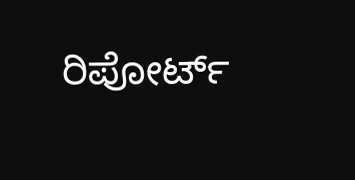ರಿಪೋರ್ಟ್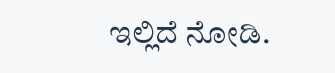ಇಲ್ಲಿದೆ ನೋಡಿ.